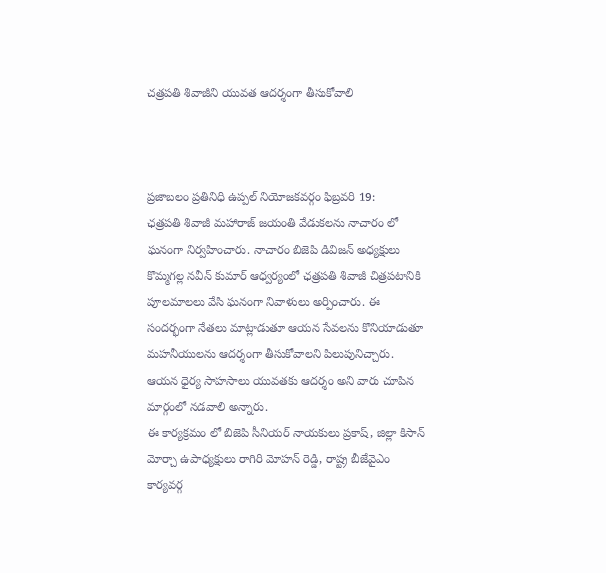చత్రపతి శివాజీని యువత ఆదర్శంగా తీసుకోవాలి



ప్రజాబలం ప్రతినిధి ఉప్పల్ నియోజకవర్గం ఫిబ్రవరి 19:
ఛత్రపతి శివాజీ మహారాజ్ జయంతి వేడుకలను నాచారం లో ఘనంగా నిర్వహించారు. నాచారం బిజెపి డివిజన్ అధ్యక్షులు కొమ్మగల్ల నవీన్ కుమార్ ఆధ్వర్యంలో ఛత్రపతి శివాజీ చిత్రపటానికి పూలమాలలు వేసి ఘనంగా నివాళులు అర్పించారు. ఈ సందర్భంగా నేతలు మాట్లాడుతూ ఆయన సేవలను కొనియాడుతూ మహనీయులను ఆదర్శంగా తీసుకోవాలని పిలుపునిచ్చారు. ఆయన ధైర్య సాహసాలు యువతకు ఆదర్శం అని వారు చూపిన మార్గంలో నడవాలి అన్నారు.
ఈ కార్యక్రమం లో బిజెపి సీనియర్ నాయకులు ప్రకాష్, జిల్లా కిసాన్ మోర్చా ఉపాధ్యక్షులు రాగిరి మోహన్ రెడ్డి, రాష్ట్ర బీజేవైఎం కార్యవర్గ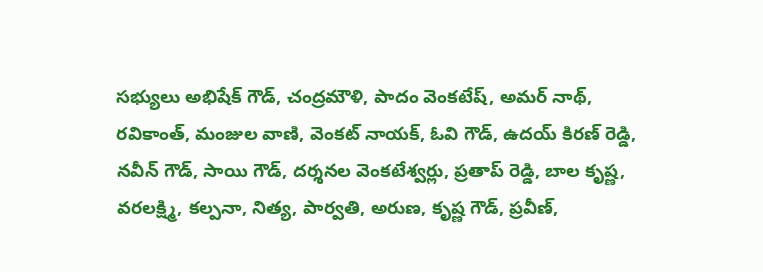సభ్యులు అభిషేక్ గౌడ్, చంద్రమౌళి, పాదం వెంకటేష్, అమర్ నాథ్, రవికాంత్, మంజుల వాణి, వెంకట్ నాయక్, ఓవి గౌడ్, ఉదయ్ కిరణ్ రెడ్డి, నవీన్ గౌడ్, సాయి గౌడ్, దర్శనల వెంకటేశ్వర్లు, ప్రతాప్ రెడ్డి, బాల కృష్ణ, వరలక్ష్మి, కల్పనా, నిత్య, పార్వతి, అరుణ, కృష్ణ గౌడ్, ప్రవీణ్,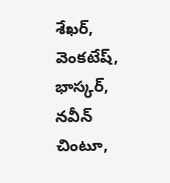శేఖర్, వెంకటేష్, భాస్కర్, నవీన్ చింటూ,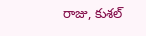రాజు, కుశల్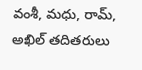వంశీ, మధు, రామ్, అఖిల్ తదితరులు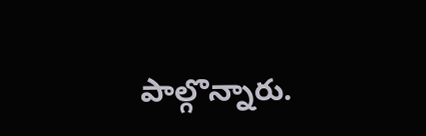పాల్గొన్నారు.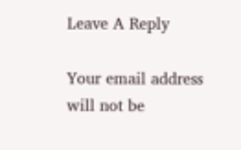Leave A Reply

Your email address will not be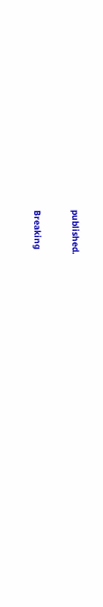published.

Breaking